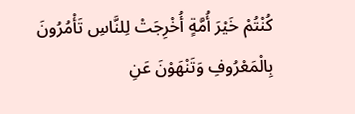كُنْتُمْ خَيْرَ أُمَّةٍ أُخْرِجَتْ لِلنَّاسِ تَأْمُرُونَ بِالْمَعْرُوفِ وَتَنْهَوْنَ عَنِ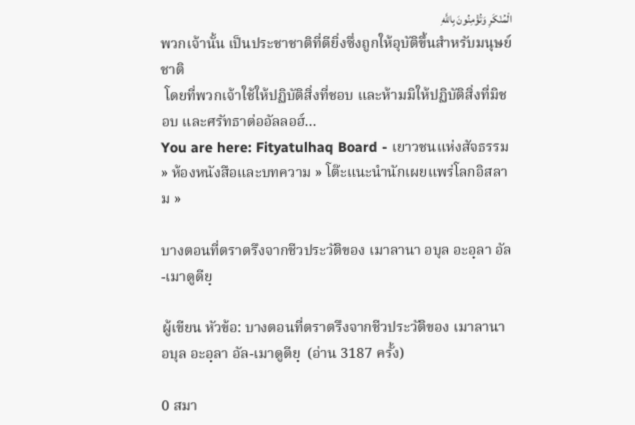الْمُنْكَرِ وَتُؤْمِنُونَ بِاللَّهِ
พวกเจ้านั้น เป็นประชาชาติที่ดียิ่งซึ่งถูกให้อุบัติขึ้นสำหรับมนุษย์ชาติ
 โดยที่พวกเจ้าใช้ให้ปฏิบัติสิ่งที่ชอบ และห้ามมิให้ปฏิบัติสิ่งที่มิชอบ และศรัทธาต่ออัลลอฮ์...
You are here: Fityatulhaq Board - เยาวชนแห่งสัจธรรม » ห้องหนังสือและบทความ » โต๊ะแนะนำนักเผยแพร่โลกอิสลาม »

บางตอนที่ตราตรึงจากชีวประวัติของ เมาลานา อบุล อะอฺลา อัล-เมาดูดียฺ

ผู้เขียน หัวข้อ: บางตอนที่ตราตรึงจากชีวประวัติของ เมาลานา อบุล อะอฺลา อัล-เมาดูดียฺ  (อ่าน 3187 ครั้ง)

0 สมา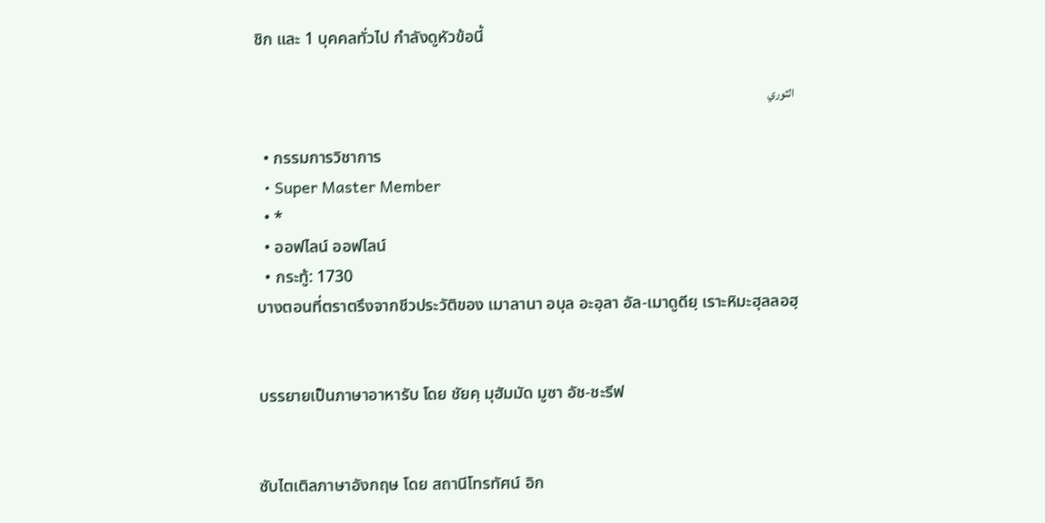ชิก และ 1 บุคคลทั่วไป กำลังดูหัวข้อนี้

الثوري

  • กรรมการวิชาการ
  • Super Master Member
  • *
  • ออฟไลน์ ออฟไลน์
  • กระทู้: 1730
บางตอนที่ตราตรึงจากชีวประวัติของ เมาลานา อบุล อะอฺลา อัล-เมาดูดียฺ เราะหิมะฮุลลอฮฺ


บรรยายเป็นภาษาอาหารับ โดย ชัยคฺ มุฮัมมัด มูซา อัช-ชะรีฟ


ซับไตเติลภาษาอังกฤษ โดย สถานีโทรทัศน์ อิก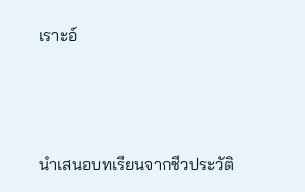เราะอ์



นำเสนอบทเรียนจากชีวประวัติ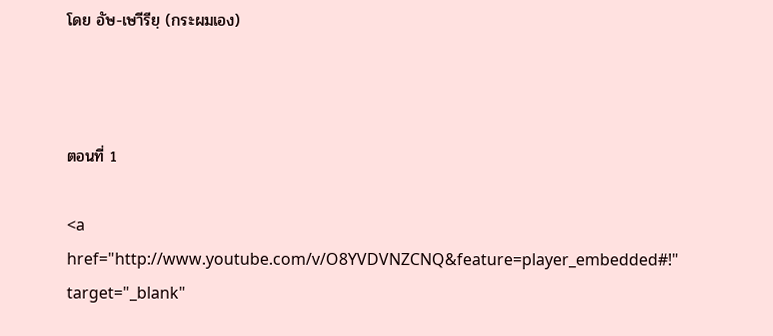โดย อัษ-เษาีรียฺ (กระผมเอง)



ตอนที่ 1

<a href="http://www.youtube.com/v/O8YVDVNZCNQ&feature=player_embedded#!" target="_blank"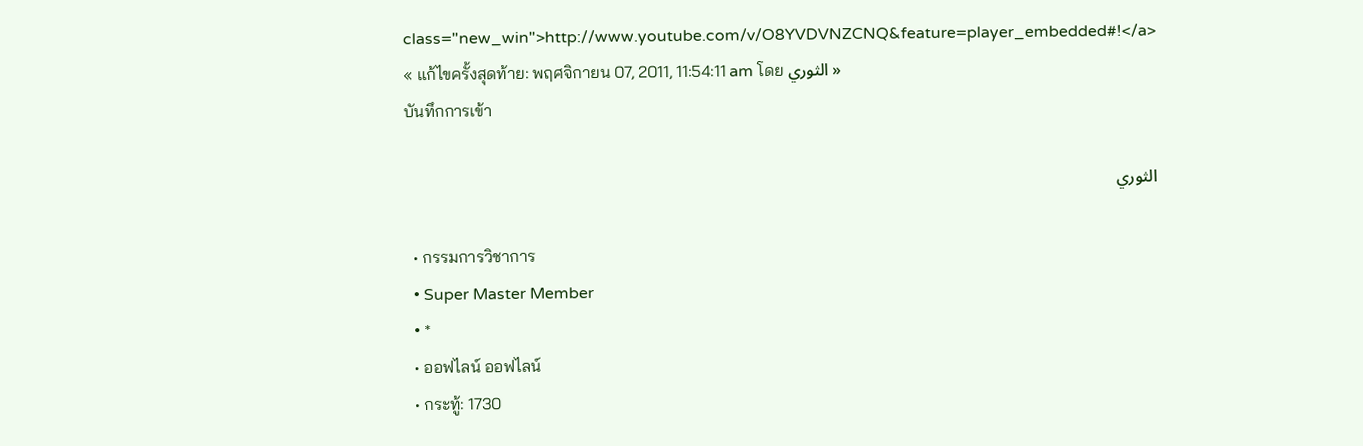class="new_win">http://www.youtube.com/v/O8YVDVNZCNQ&feature=player_embedded#!</a>
« แก้ไขครั้งสุดท้าย: พฤศจิกายน 07, 2011, 11:54:11 am โดย الثوري »
บันทึกการเข้า

الثوري

  • กรรมการวิชาการ
  • Super Master Member
  • *
  • ออฟไลน์ ออฟไลน์
  • กระทู้: 1730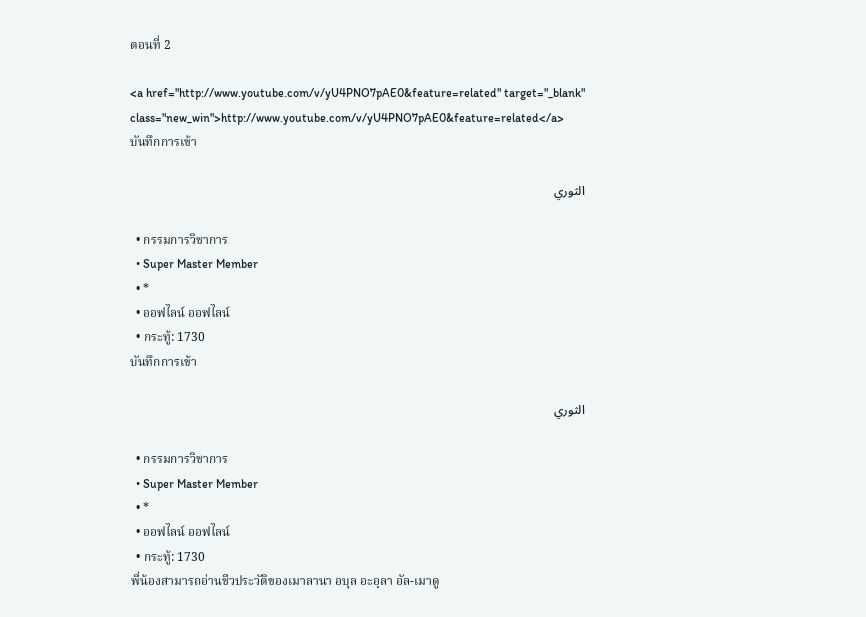ตอนที่ 2

<a href="http://www.youtube.com/v/yU4PNO7pAE0&feature=related" target="_blank" class="new_win">http://www.youtube.com/v/yU4PNO7pAE0&feature=related</a>
บันทึกการเข้า

الثوري

  • กรรมการวิชาการ
  • Super Master Member
  • *
  • ออฟไลน์ ออฟไลน์
  • กระทู้: 1730
บันทึกการเข้า

الثوري

  • กรรมการวิชาการ
  • Super Master Member
  • *
  • ออฟไลน์ ออฟไลน์
  • กระทู้: 1730
พี่น้องสามารถอ่านชีวประวัติของเมาลานา อบุล อะอฺลา อัล-เมาดู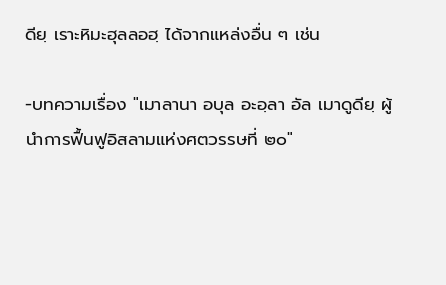ดียฺ เราะหิมะฮุลลอฮฺ ได้จากแหล่งอื่น ๆ เช่น

-บทความเรื่อง "เมาลานา อบุล อะอฺลา อัล เมาดูดียฺ ผู้นำการฟื้นฟูอิสลามแห่งศตวรรษที่ ๒๐"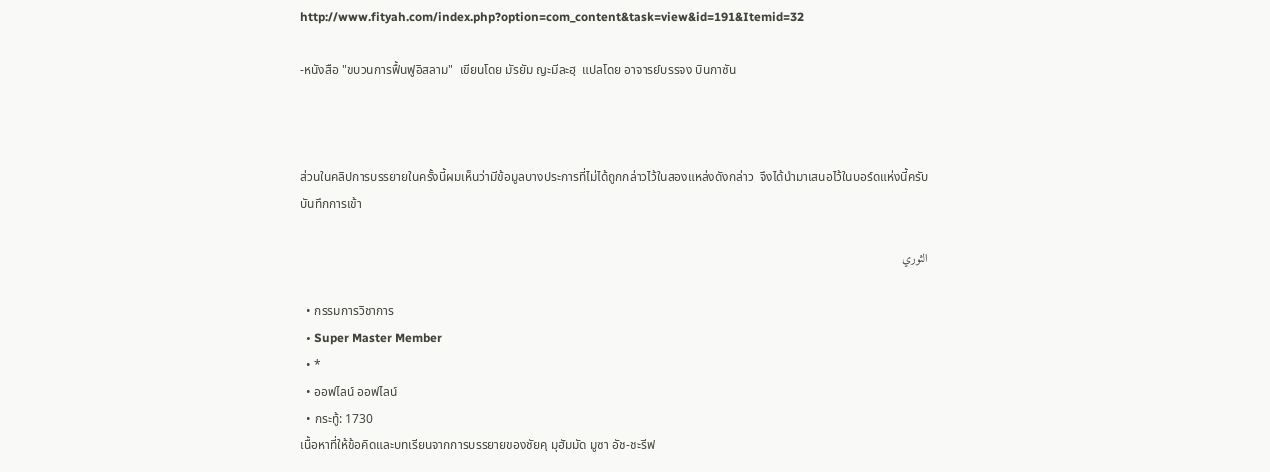http://www.fityah.com/index.php?option=com_content&task=view&id=191&Itemid=32

-หนังสือ "ขบวนการฟื้นฟูอิสลาม"  เขียนโดย มัรยัม ญะมีละฮฺ  แปลโดย อาจารย์บรรจง บินกาซัน



ส่วนในคลิปการบรรยายในครั้งนี้ผมเห็นว่ามีข้อมูลบางประการที่ไม่ได้ถูกกล่าวไว้ในสองแหล่งดังกล่าว  จึงได้นำมาเสนอไว้ในบอร์ดแห่งนี้ครับ
บันทึกการเข้า

الثوري

  • กรรมการวิชาการ
  • Super Master Member
  • *
  • ออฟไลน์ ออฟไลน์
  • กระทู้: 1730
เนื้อหาที่ให้ข้อคิดและบทเรียนจากการบรรยายของชัยคฺ มุฮัมมัด มูซา อัช-ชะรีฟ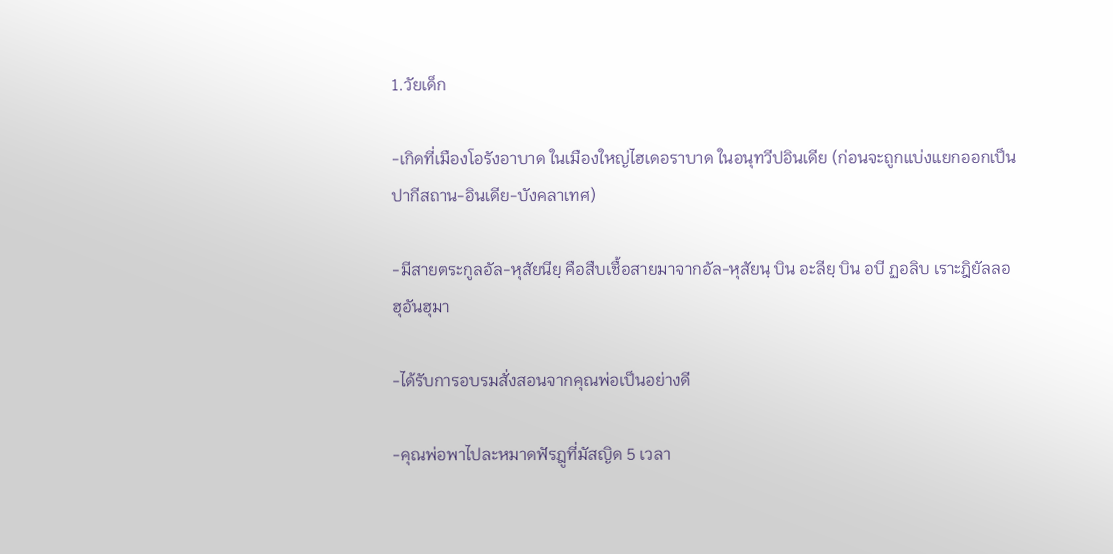1.วัยเด็ก

-เกิดที่เมืองโอรังอาบาด ในเมืองใหญ่ไฮเดอราบาด ในอนุทวีปอินเดีย (ก่อนจะถูกแบ่งแยกออกเป็นปากีสถาน-อินเดีย-บังคลาเทศ)

-มีสายตระกูลอัล-หุสัยนียฺ คือสืบเชื้อสายมาจากอัล-หุสัยนฺ บิน อะลียฺ บิน อบี ฏอลิบ เราะฎิยัลลอฮุอันฮุมา

-ได้รับการอบรมสั่งสอนจากคุณพ่อเป็นอย่างดี

-คุณพ่อพาไปละหมาดฟัรฎูที่มัสญิด 5 เวลา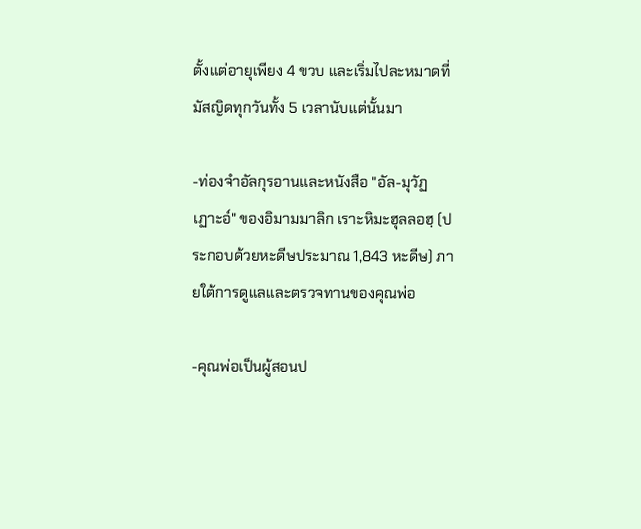ตั้งแต่อายุเพียง 4 ขวบ และเริ่มไปละหมาดที่มัสญิดทุกวันทั้ง 5 เวลานับแต่นั้นมา

-ท่องจำอัลกุรอานและหนังสือ "อัล-มุวัฏเฏาะอ์" ของอิมามมาลิก เราะหิมะฮุลลอฮฺ (ประกอบด้วยหะดีษประมาณ 1,843 หะดีษ) ภายใต้การดูแลและตรวจทานของคุณพ่อ

-คุณพ่อเป็นผู้สอนป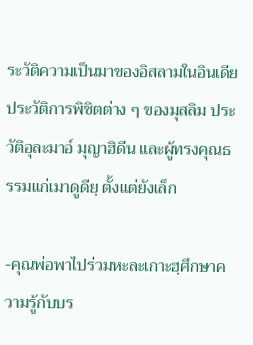ระวัติความเป็นมาของอิสลามในอินเดีย ประวัติการพิชิตต่าง ๆ ของมุสลิม ประวัติอุละมาอ์ มุญาฮิดีน และผู้ทรงคุณธรรมแก่เมาดูดียฺ ตั้งแต่ยังเล็ก

-คุณพ่อพาไปร่วมหะละเกาะฮฺศึกษาความรู้กับบร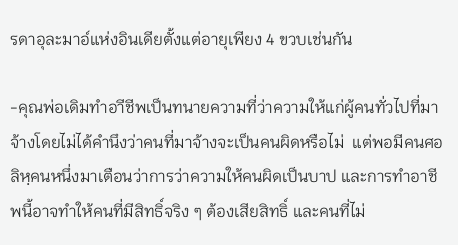รดาอุละมาอ์แห่งอินเดียตั้งแต่อายุเพียง 4 ขวบเช่นกัน

-คุณพ่อเดิมทำอาีชีพเป็นทนายความที่ว่าความให้แก่ผู้คนทั่วไปที่มาจ้างโดยไม่ได้คำนึงว่าคนที่มาจ้างจะเป็นคนผิดหรือไม่  แต่พอมีคนศอลิหฺคนหนึ่งมาเตือนว่าการว่าความให้คนผิดเป็นบาป และการทำอาชีพนี้อาจทำให้คนที่มีสิทธิ์จริง ๆ ต้องเสียสิทธิ์ และคนที่ไม่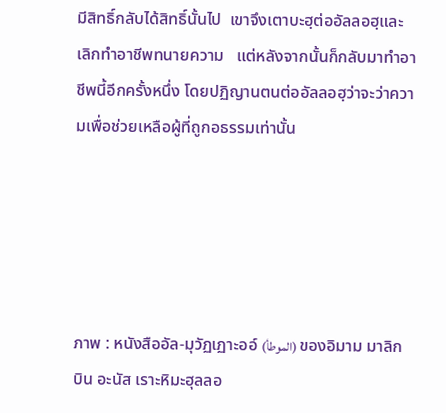มีสิทธิ์กลับได้สิทธิ์นั้นไป  เขาจึงเตาบะฮฺต่ออัลลอฮฺและเลิกทำอาชีพทนายความ   แต่หลังจากนั้นก็กลับมาทำอาชีพนี้อีกครั้งหนึ่ง โดยปฏิญานตนต่ออัลลอฮฺว่าจะว่าความเพื่อช่วยเหลือผู้ที่ถูกอธรรมเท่านั้น





ภาพ : หนังสืออัล-มุวัฏเฏาะออ์ (الموطأ) ของอิมาม มาลิก บิน อะนัส เราะหิมะฮุลลอ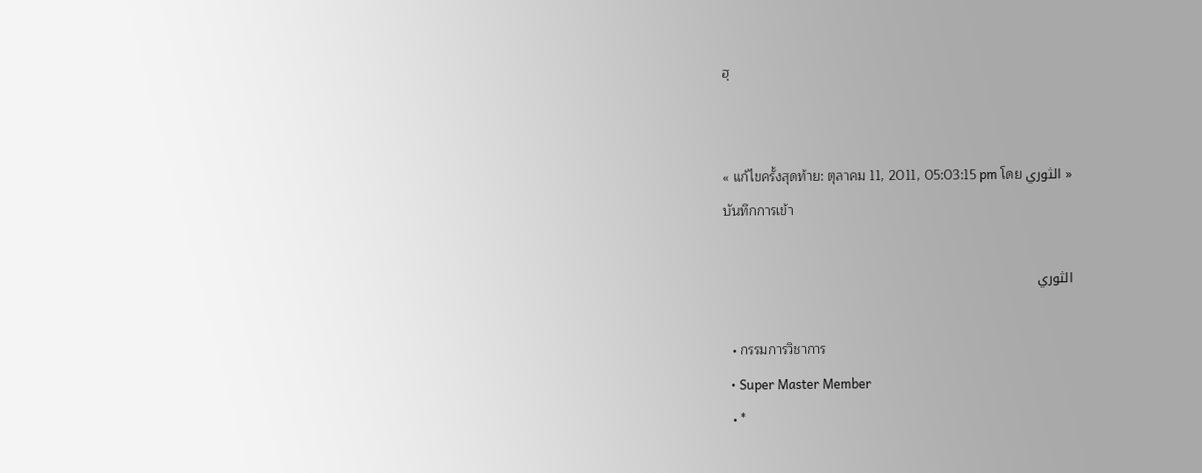ฮฺ


« แก้ไขครั้งสุดท้าย: ตุลาคม 11, 2011, 05:03:15 pm โดย الثوري »
บันทึกการเข้า

الثوري

  • กรรมการวิชาการ
  • Super Master Member
  • *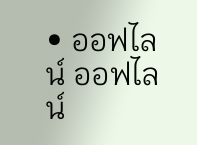• ออฟไลน์ ออฟไลน์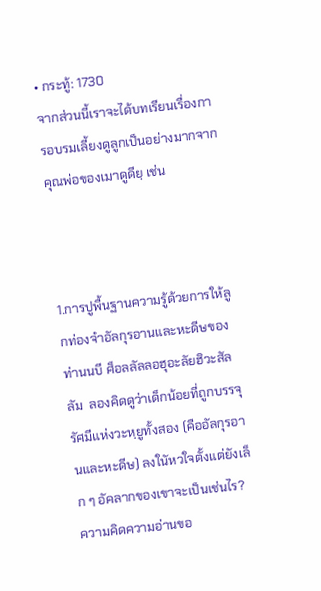• กระทู้: 1730
จากส่วนนี้เราจะได้บทเรียนเรื่องการอบรมเลี้ยงดูลูกเป็นอย่างมากจากคุณพ่อของเมาดูดียฺ เช่น



1.การปูพื้นฐานความรู้ด้วยการให้ลูกท่องจำอัลกุรอานและหะดีษของท่านนบี ศ็อลลัลลอฮุอะลัยฮิวะสัลลัม  ลองคิดดูว่าเด็กน้อยที่ถูกบรรจุรัศมีแห่งวะหฺยูทั้งสอง (คืออัลกุรอานและหะดีษ) ลงในัหวใจตั้งแต่ยังเล็ก ๆ อัคลากของเขาจะเป็นเช่นไร? ความคิดความอ่านขอ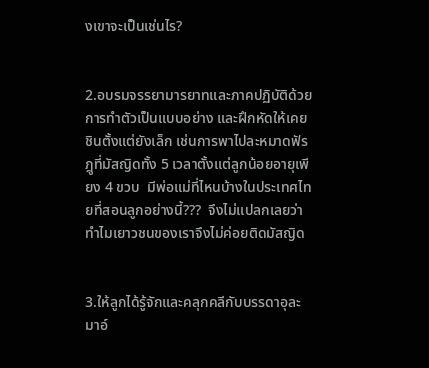งเขาจะเป็นเช่นไร?


2.อบรมจรรยามารยาทและภาคปฏิบัติด้วยการทำตัวเป็นแบบอย่าง และฝึกหัดให้เคยชินตั้งแต่ยังเล็ก เช่นการพาไปละหมาดฟัรฎูที่มัสญิดทั้ง 5 เวลาตั้งแต่ลูกน้อยอายุเพียง 4 ขวบ  มีพ่อแม่ที่ไหนบ้างในประเทศไทยที่สอนลูกอย่างนี้???  จึงไม่แปลกเลยว่าทำไมเยาวชนของเราจึงไม่ค่อยติดมัสญิด


3.ให้ลูกได้รู้จักและคลุกคลีกับบรรดาอุละมาอ์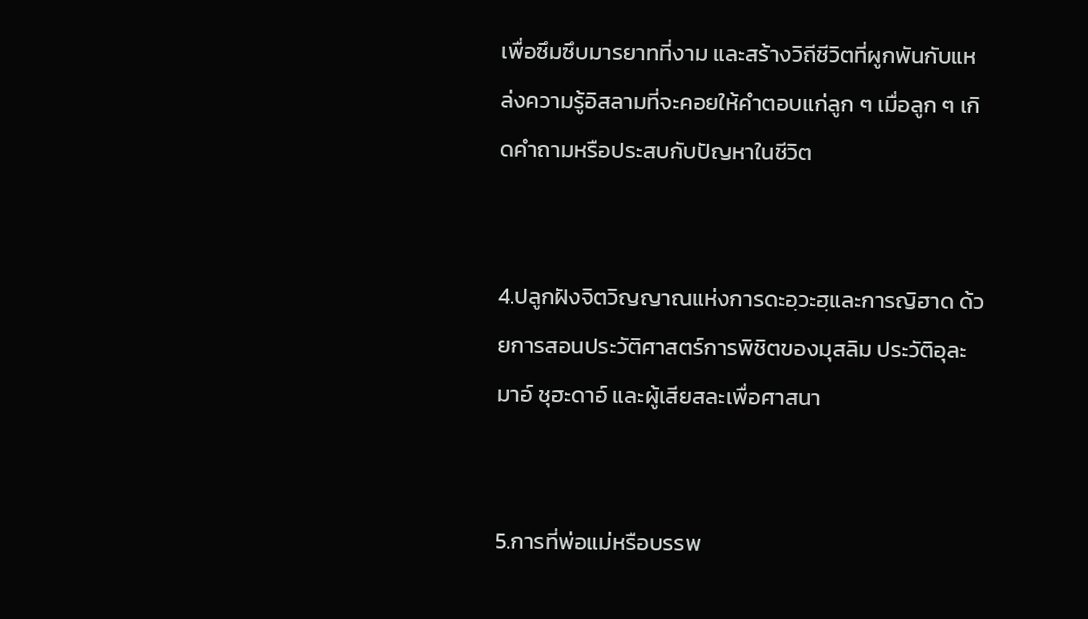เพื่อซึมซึบมารยาทที่งาม และสร้างวิถีชีวิตที่ผูกพันกับแหล่งความรู้อิสลามที่จะคอยให้คำตอบแก่ลูก ๆ เมื่อลูก ๆ เกิดคำถามหรือประสบกับปัญหาในชีวิต


4.ปลูกฝังจิตวิญญาณแห่งการดะอฺวะฮฺและการญิฮาด ด้วยการสอนประวัติศาสตร์การพิชิตของมุสลิม ประวัติอุละมาอ์ ชุฮะดาอ์ และผู้เสียสละเพื่อศาสนา


5.การที่พ่อแม่หรือบรรพ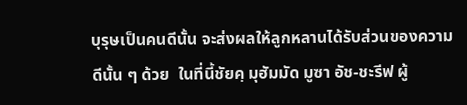บุรุษเป็นคนดีนั้น จะส่งผลให้ลูกหลานได้รับส่วนของความดีนั้น ๆ ด้วย  ในที่นี้ชัยคฺ มุฮัมมัด มูซา อัช-ชะรีฟ ผู้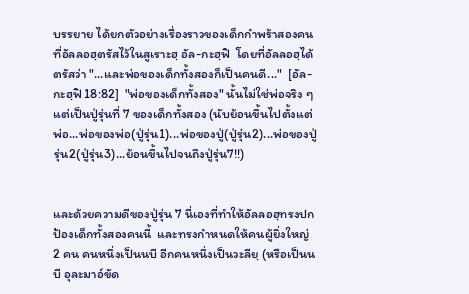บรรยาย ได้ยกตัวอย่างเรื่องราวของเด็กกำพร้าสองคนที่อัลลอฮฺตรัสไว้ในสูเราะฮฺ อัล-กะฮฺฟิ  โดยที่อัลลอฮฺได้ตรัสว่า "...และพ่อของเด็กทั้งสองก็เป็นคนดี..."  [อัล-กะฮฺฟิ 18:82]  "พ่อของเด็กทั้งสอง" นั้นไม่ใช่พ่อจริง ๆ แต่เป็นปู่รุ่นที่ 7 ของเด็กทั้งสอง (นับย้อนขึ้นไปตั้งแต่พ่อ...พ่อของพ่อ(ปู่รุ่น1)...พ่อของปู่(ปู่รุ่น2)...พ่อของปู่รุ่น2(ปู่รุ่น3)...ย้อนขึ้นไปจนถึงปู่รุ่น7!!)


และด้วยความดีของปู่รุ่น 7 นี่เองที่ทำให้อัลลอฮฺทรงปกป้องเด็กทั้งสองคนนี้  และทรงกำหนดให้คนผู้ยิ่งใหญ่ 2 คน คนหนึ่งเป็นนบี อีกคนหนึ่งเป็นวะลียฺ (หรือเป็นนบี อุละมาอ์ขัด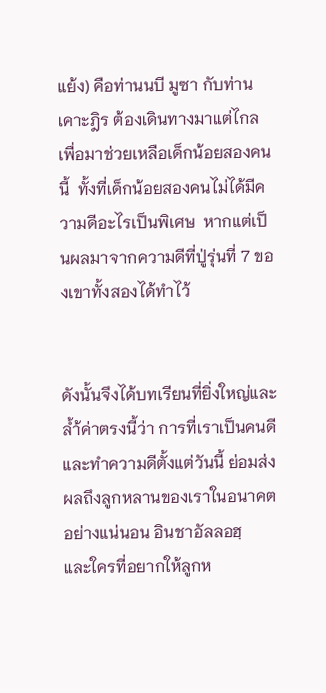แย้ง) คือท่านนบี มูซา กับท่านเคาะฎิร ต้องเดินทางมาแต่ไกลเพื่อมาช่วยเหลือเด็กน้อยสองคนนี้  ทั้งที่เด็กน้อยสองคนไม่ได้มีความดีอะไรเป็นพิเศษ  หากแต่เป็นผลมาจากความดีที่ปู่รุ่นที่ 7 ของเขาทั้งสองได้ทำไว้


ดังนั้นจึงได้บทเรียนที่ยิ่งใหญ่และล้ำ้ค่าตรงนี้ว่า การที่เราเป็นคนดีและทำความดีตั้งแต่วันนี้ ย่อมส่งผลถึงลูกหลานของเราในอนาคตอย่างแน่นอน อินชาอัลลอฮฺ   และใครที่อยากให้ลูกห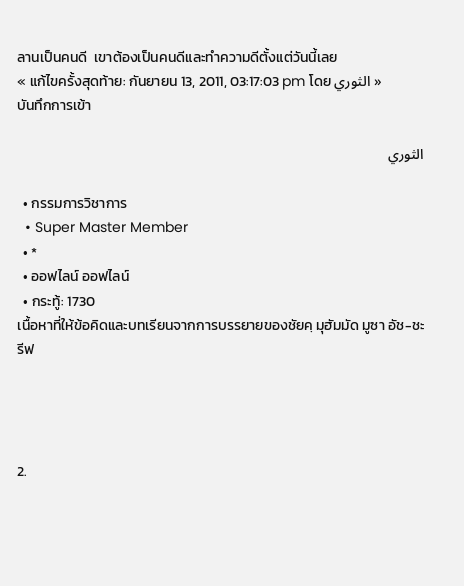ลานเป็นคนดี  เขาต้องเป็นคนดีและทำความดีตั้งแต่วันนี้เลย
« แก้ไขครั้งสุดท้าย: กันยายน 13, 2011, 03:17:03 pm โดย الثوري »
บันทึกการเข้า

الثوري

  • กรรมการวิชาการ
  • Super Master Member
  • *
  • ออฟไลน์ ออฟไลน์
  • กระทู้: 1730
เนื้อหาที่ให้ข้อคิดและบทเรียนจากการบรรยายของชัยคฺ มุฮัมมัด มูซา อัช-ชะรีฟ




2.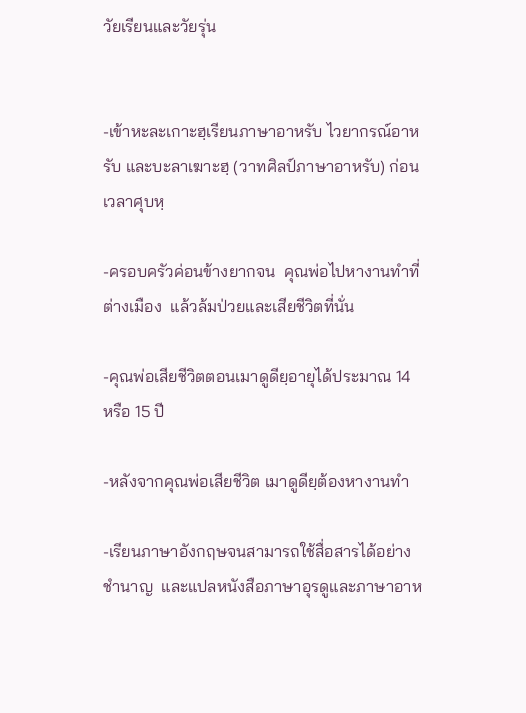วัยเรียนและวัยรุ่น


-เข้าหะละเกาะฮฺเรียนภาษาอาหรับ ไวยากรณ์อาหรับ และบะลาเฆาะฮฺ (วาทศิลป์ภาษาอาหรับ) ก่อนเวลาศุบหฺ

-ครอบครัวค่อนข้างยากจน  คุณพ่อไปหางานทำที่ต่างเมือง  แล้วล้มป่วยและเสียชีวิตที่นั่น

-คุณพ่อเสียชีวิตตอนเมาดูดียฺอายุได้ประมาณ 14 หรือ 15 ปี

-หลังจากคุณพ่อเสียชีวิต เมาดูดียฺต้องหางานทำ

-เรียนภาษาอังกฤษจนสามารถใช้สื่อสารได้อย่างชำนาญ  และแปลหนังสือภาษาอุรดูและภาษาอาห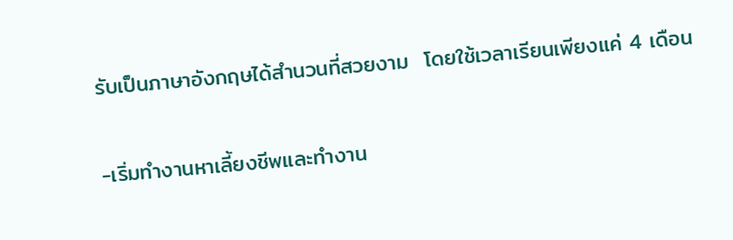รับเป็นภาษาอังกฤษได้สำนวนที่สวยงาม  โดยใช้เวลาเรียนเพียงแค่ 4 เดือน

-เริ่มทำงานหาเลี้ยงชีพและทำงาน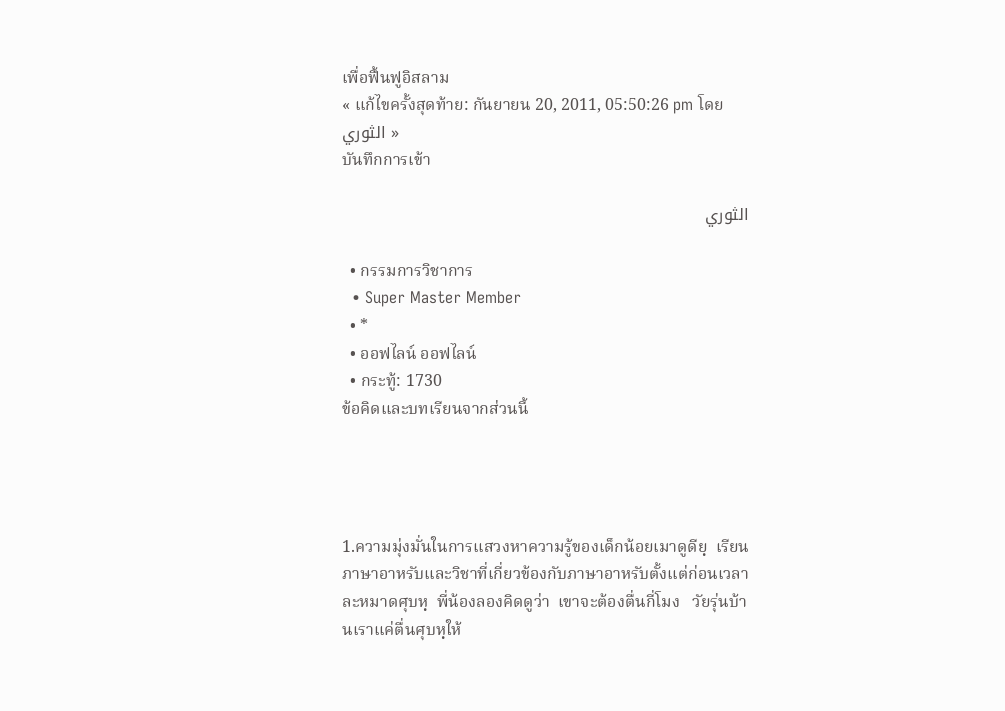เพื่อฟื้นฟูอิสลาม
« แก้ไขครั้งสุดท้าย: กันยายน 20, 2011, 05:50:26 pm โดย الثوري »
บันทึกการเข้า

الثوري

  • กรรมการวิชาการ
  • Super Master Member
  • *
  • ออฟไลน์ ออฟไลน์
  • กระทู้: 1730
ข้อคิดและบทเรียนจากส่วนนี้




1.ความมุ่งมั่นในการแสวงหาความรู้ของเด็กน้อยเมาดูดียฺ  เรียนภาษาอาหรับและวิชาที่เกี่ยวข้องกับภาษาอาหรับตั้งแต่ก่อนเวลาละหมาดศุบหฺ  พี่น้องลองคิดดูว่า  เขาจะต้องตื่นกี่โมง   วัยรุ่นบ้านเราแค่ตื่นศุบหฺให้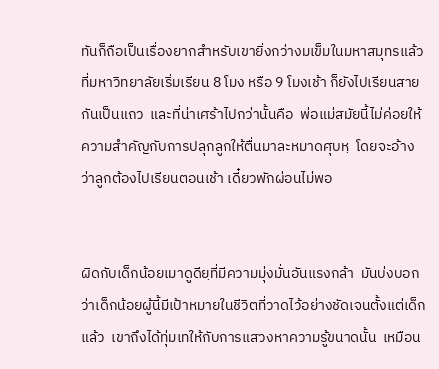ทันก็ถือเป็นเรื่องยากสำหรับเขายิ่งกว่างมเข็มในมหาสมุทรแล้ว  ที่มหาวิทยาลัยเริ่มเรียน 8 โมง หรือ 9 โมงเช้า ก็ยังไปเรียนสายกันเป็นแถว  และที่น่าเศร้าไปกว่านั้นคือ  พ่อแม่สมัยนี้ไม่ค่อยให้ความสำคัญกับการปลุกลูกให้ตื่นมาละหมาดศุบหฺ  โดยจะอ้างว่าลูกต้องไปเรียนตอนเช้า เดี๋ยวพักผ่อนไม่พอ


ผิดกับเด็กน้อยเมาดูดียฺที่มีความมุ่งมั่นอันแรงกล้า  มันบ่งบอกว่าเด็กน้อยผู้นี้มีเป้าหมายในชีวิตที่วาดไว้อย่างชัดเจนตั้งแต่เด็กแล้ว  เขาถึงได้ทุ่มเทให้กับการแสวงหาความรู้ขนาดนั้น  เหมือน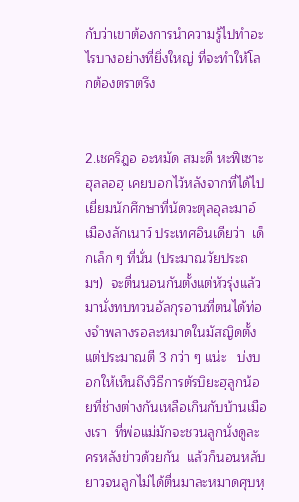กับว่าเขาต้องการนำความรู้ไปทำอะไรบางอย่างที่ยิ่งใหญ่ ที่จะทำให้โลกต้องตราตรึง


2.เชคริฎอ อะหมัด สมะดี หะฟิเซาะฮุลลอฮฺ เคยบอกไว้หลังจากที่ได้ไปเยี่ยมนักศึกษาที่นัดวะตุลอุละมาอ์ เมืองลักเนาว์ ประเทศอินเดียว่า  เด็กเล็ก ๆ ที่นั่น (ประมาณวัยประถมฯ)  จะตื่นนอนกันตั้งแต่หัวรุ่งแล้วมานั่งทบทวนอัลกุรอานที่ตนได้ท่องจำพลางรอละหมาดในมัสญิดตั้งแต่ประมาณตี 3 กว่า ๆ แน่ะ   บ่งบอกให้เห็นถึงวิธีการตัรบิยะฮฺลูกน้อยที่ช่างต่างกันเหลือเกินกับบ้านเมืองเรา  ที่พ่อแม่มักจะชวนลูกนั่งดูละครหลังข่าวด้วยกัน  แล้วก็นอนหลับยาวจนลูกไม่ได้ตื่นมาละหมาดศุบหฺ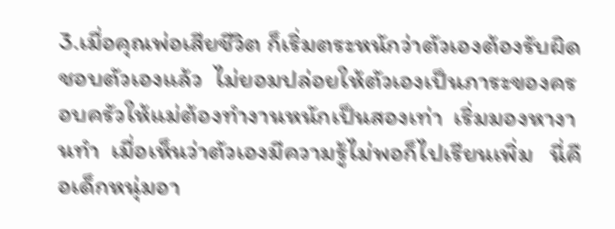3.เมื่อคุณพ่อเสียชีวิต ก็เริ่มตระหนักว่าตัวเองต้องรับผิดชอบตัวเองแล้ว  ไม่ยอมปล่อยให้ตัวเองเป็นภาระของครอบครัวให้แม่ต้องทำงานหนักเป็นสองเท่า  เริ่มมองหางานทำ  เมื่อเห็นว่าตัวเองมีความรู้ไม่พอก็ไปเรียนเพิ่ม   นี่คือเด็กหนุ่มอา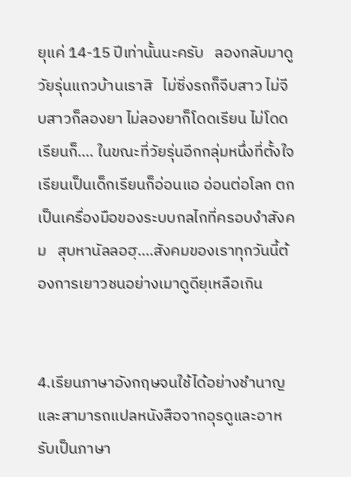ยุแค่ 14-15 ปีเท่านั้นนะครับ   ลองกลับมาดูวัยรุ่นแถวบ้านเราสิ   ไม่ซิ่งรถก็จีบสาว ไม่จีบสาวก็ลองยา ไม่ลองยาก็โดดเรียน ไม่โดดเรียนก็.... ในขณะที่วัยรุ่นอีกกลุ่มหนึ่งที่ตั้งใจเรียนเป็นเด็กเรียนก็อ่อนแอ อ่อนต่อโลก ตกเป็นเครื่องมือของระบบกลไกที่ครอบงำสังคม   สุบหานัลลอฮฺ....สังคมของเราทุกวันนี้ต้องการเยาวชนอย่างเมาดูดียฺเหลือเกิน


4.เรียนภาษาอังกฤษจนใช้ได้อย่างชำนาญ และสามารถแปลหนังสือจากอุรดูและอาหรับเป็นภาษา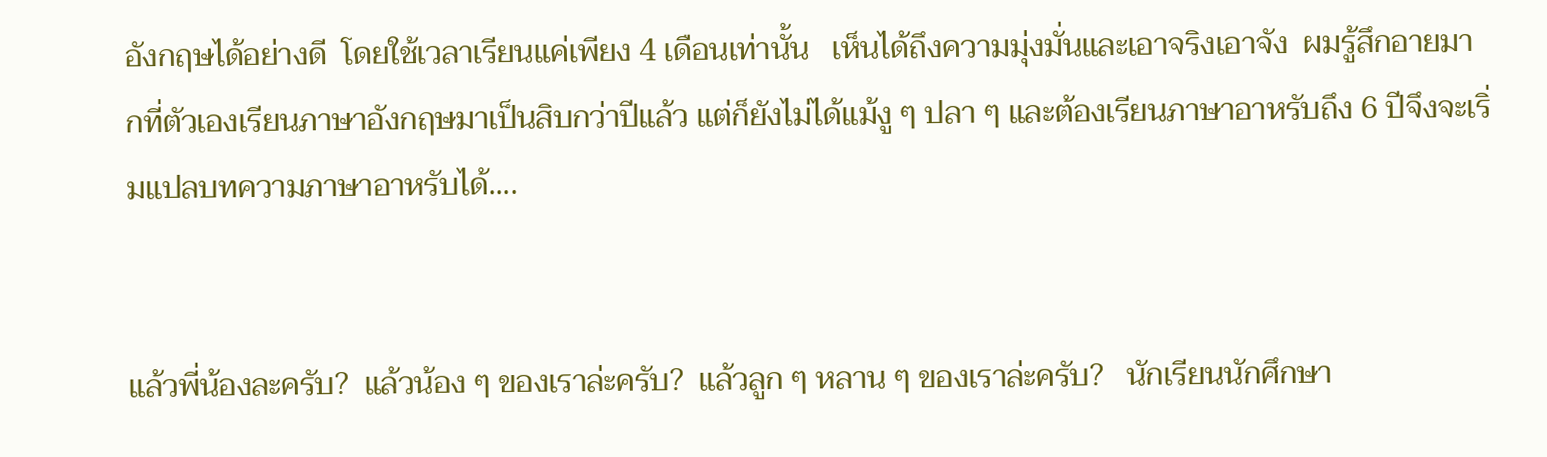อังกฤษได้อย่างดี  โดยใช้เวลาเรียนแค่เพียง 4 เดือนเท่านั้น   เห็นได้ถึงความมุ่งมั่นและเอาจริงเอาจัง  ผมรู้สึกอายมากที่ตัวเองเรียนภาษาอังกฤษมาเป็นสิบกว่าปีแล้ว แต่ก็ยังไม่ได้แม้งู ๆ ปลา ๆ และต้องเรียนภาษาอาหรับถึง 6 ปีจึงจะเริ่มแปลบทความภาษาอาหรับได้....


แล้วพี่น้องละครับ?  แล้วน้อง ๆ ของเราล่ะครับ?  แล้วลูก ๆ หลาน ๆ ของเราล่ะครับ?   นักเรียนนักศึกษา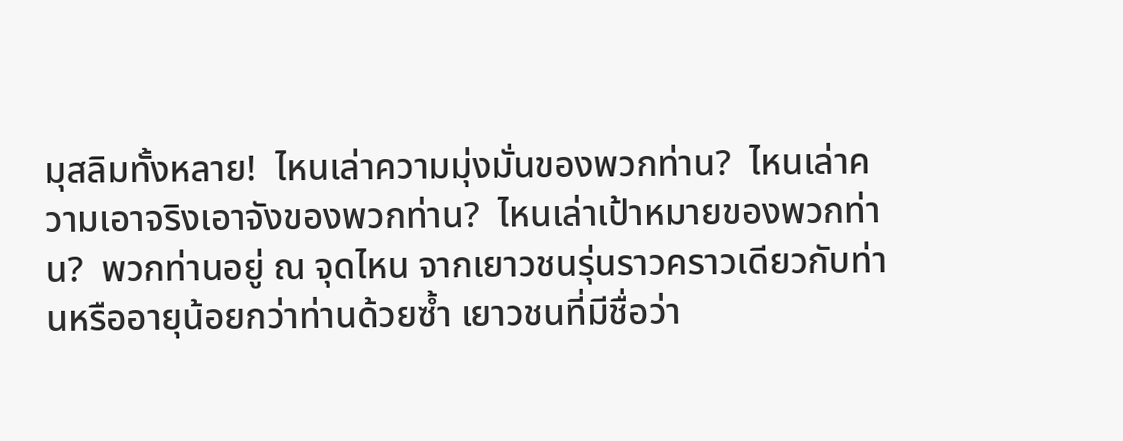มุสลิมทั้งหลาย!  ไหนเล่าความมุ่งมั่นของพวกท่าน?  ไหนเล่าความเอาจริงเอาจังของพวกท่าน?  ไหนเล่าเป้าหมายของพวกท่าน?  พวกท่านอยู่ ณ จุดไหน จากเยาวชนรุ่นราวคราวเดียวกับท่านหรืออายุน้อยกว่าท่านด้วยซ้ำ เยาวชนที่มีชื่อว่า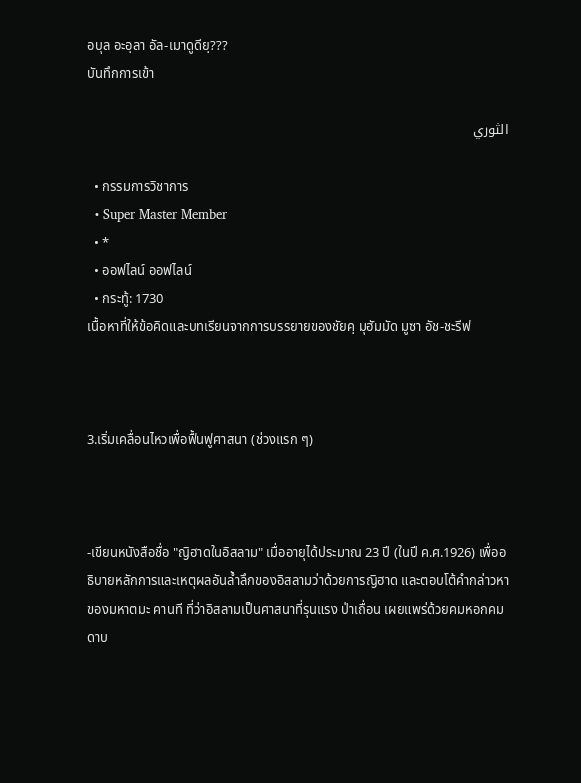อบุล อะอฺลา อัล-เมาดูดียฺ???
บันทึกการเข้า

الثوري

  • กรรมการวิชาการ
  • Super Master Member
  • *
  • ออฟไลน์ ออฟไลน์
  • กระทู้: 1730
เนื้อหาที่ให้ข้อคิดและบทเรียนจากการบรรยายของชัยคฺ มุฮัมมัด มูซา อัช-ชะรีฟ



3.เริ่มเคลื่อนไหวเพื่อฟื้นฟูศาสนา (ช่วงแรก ๆ)



-เขียนหนังสือชื่อ "ญิฮาดในอิสลาม" เมื่ออายุได้ประมาณ 23 ปี (ในปี ค.ศ.1926) เพื่ออธิบายหลักการและเหตุผลอันล้ำลึกของอิสลามว่าด้วยการญิฮาด และตอบโต้คำกล่าวหาของมหาตมะ คานที ที่ว่าอิสลามเป็นศาสนาที่รุนแรง ป่าเถื่อน เผยแพร่ด้วยคมหอกคมดาบ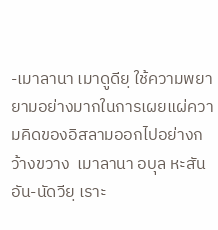-เมาลานา เมาดูดียฺ ใช้ความพยายามอย่างมากในการเผยแผ่ความคิดของอิสลามออกไปอย่างกว้างขวาง  เมาลานา อบุล หะสัน อัน-นัดวียฺ เราะ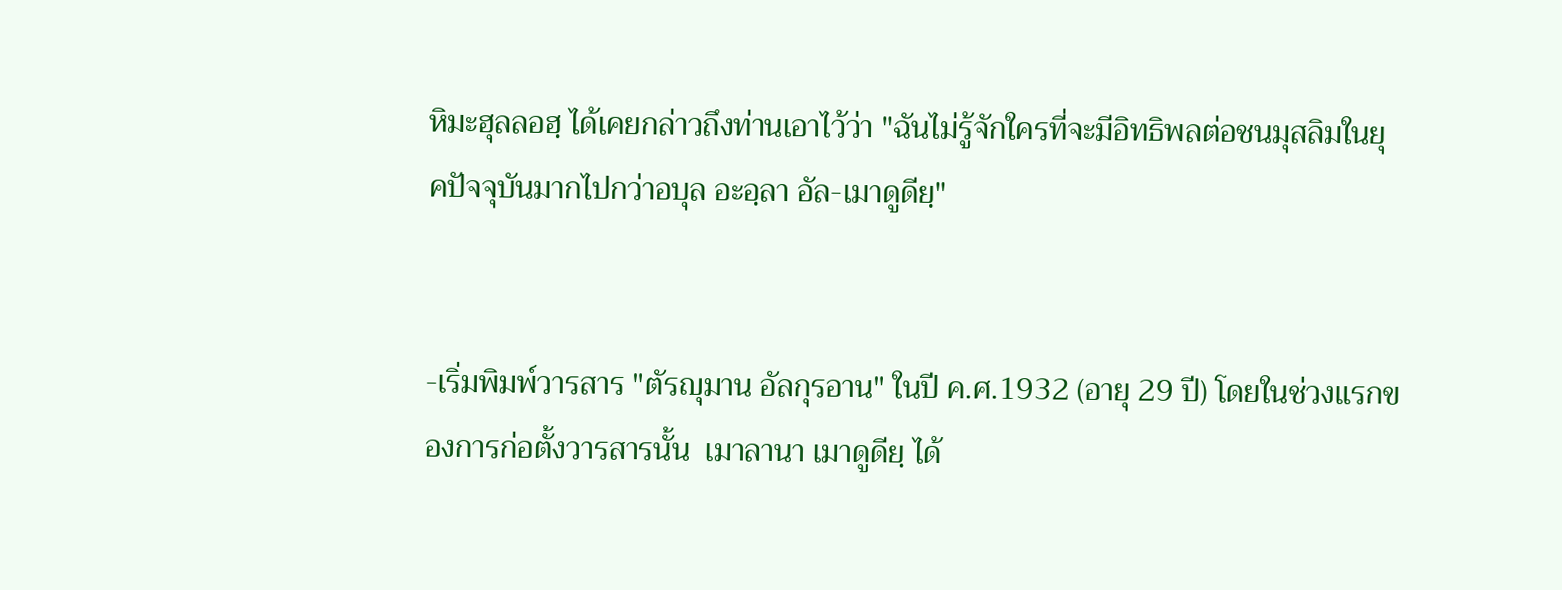หิมะฮุลลอฮฺ ได้เคยกล่าวถึงท่านเอาไว้ว่า "ฉันไม่รู้จักใครที่จะมีอิทธิพลต่อชนมุสลิมในยุคปัจจุบันมากไปกว่าอบุล อะอฺลา อัล-เมาดูดียฺ"


-เริ่มพิมพ์วารสาร "ตัรญุมาน อัลกุรอาน" ในปี ค.ศ.1932 (อายุ 29 ปี) โดยในช่วงแรกของการก่อตั้งวารสารนั้น  เมาลานา เมาดูดียฺ ได้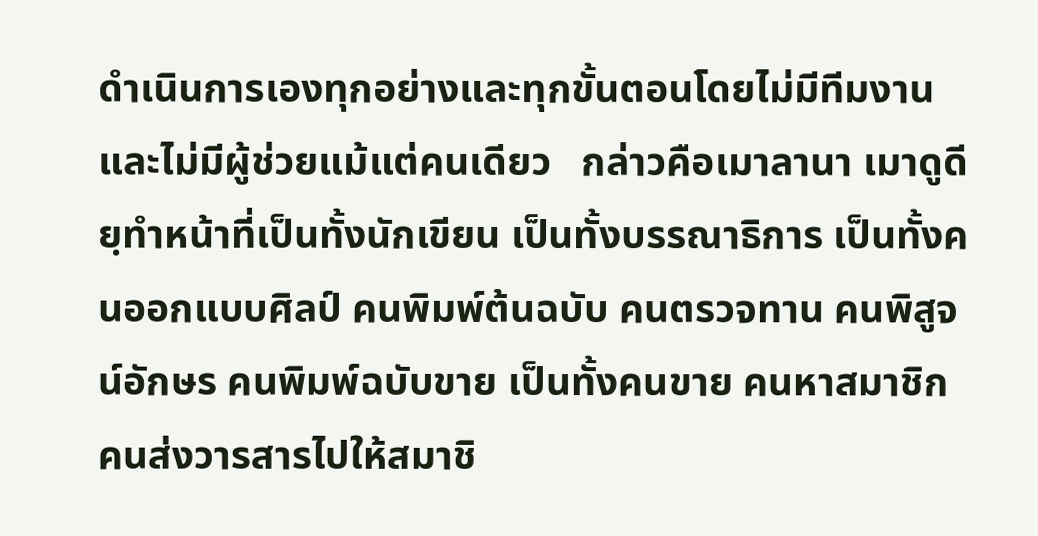ดำเนินการเองทุกอย่างและทุกขั้นตอนโดยไม่มีทีมงานและไม่มีผู้ช่วยแม้แต่คนเดียว   กล่าวคือเมาลานา เมาดูดียฺทำหน้าที่เป็นทั้งนักเขียน เป็นทั้งบรรณาธิการ เป็นทั้งคนออกแบบศิลป์ คนพิมพ์ต้นฉบับ คนตรวจทาน คนพิสูจน์อักษร คนพิมพ์ฉบับขาย เป็นทั้งคนขาย คนหาสมาชิก คนส่งวารสารไปให้สมาชิ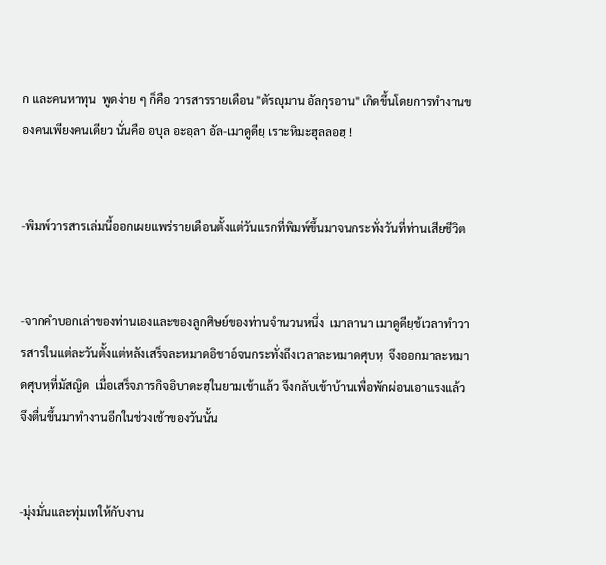ก และคนหาทุน  พูดง่าย ๆ ก็คือ วารสารรายเดือน "ตัรญุมาน อัลกุรอาน" เกิดขึ้นโดยการทำงานของคนเพียงคนเดียว นั่นคือ อบุล อะอฺลา อัล-เมาดูดียฺ เราะหิมะฮุลลอฮฺ !


-พิมพ์วารสารเล่มนี้ออกเผยแพร่รายเดือนตั้งแต่วันแรกที่พิมพ์ขึ้นมาจนกระทั่งวันที่ท่านเสียชีวิต


-จากคำบอกเล่าของท่านเองและของลูกศิษย์ของท่านจำนวนหนึ่ง  เมาลานา เมาดูดียฺช้เวลาทำวารสารในแต่ละวันตั้งแต่หลังเสร็จละหมาดอิชาอ์จนกระทั่งถึงเวลาละหมาดศุบหฺ  จึงออกมาละหมาดศุบหฺที่มัสญิด  เมื่อเสร็จภารกิจอิบาดะฮฺในยามเช้าแล้ว จึงกลับเข้าบ้านเพื่อพักผ่อนเอาแรงแล้วจึงตื่นขึ้นมาทำงานอีกในช่วงเช้าของวันนั้น


-มุ่งมั่นและทุ่มเทให้กับงาน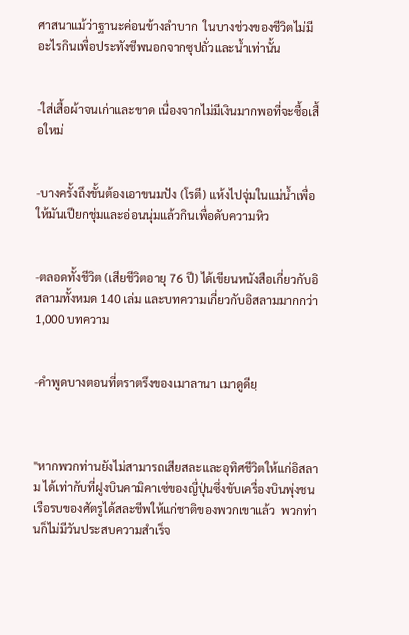ศาสนาแม้ว่าฐานะค่อนข้างลำบาก  ในบางช่วงของชีวิตไม่มีอะไรกินเพื่อประทังชีพนอกจากซุปถั่วและน้ำเท่านั้น


-ใส่เสื้อผ้าจนเก่าและขาด เนื่องจากไม่มีเงินมากพอที่จะซื้อเสื้อใหม่


-บางครั้งถึงขั้นต้องเอาขนมปัง (โรตี) แห้งไปจุ่มในแม่น้ำเพื่อให้มันเปียกชุ่มและอ่อนนุ่มแล้วกินเพื่อดับความหิว


-ตลอดทั้งชีวิต (เสียชีวิตอายุ 76 ปี) ได้เขียนหนังสือเกี่ยวกับอิสลามทั้งหมด 140 เล่ม และบทความเกี่ยวกับอิสลามมากกว่า 1,000 บทความ


-คำพูดบางตอนที่ตราตรึงของเมาลานา เมาดูดียฺ



"หากพวกท่านยังไม่สามารถเสียสละและอุทิศชีวิตให้แก่อิสลาม ได้เท่ากับที่ฝูงบินคามิคาเซ่ของญี่ปุ่นซึ่งขับเครื่องบินพุ่งชนเรือรบของศัตรูได้สละชีพให้แก่ชาติของพวกเขาแล้ว  พวกท่านก็ไม่มีวันประสบความสำเร็จ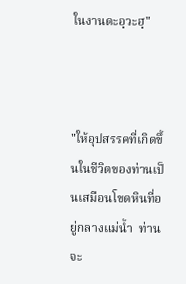ในงานดะอฺวะฮฺ"



"ให้อุปสรรคที่เกิดขึ้นในชีวิตของท่านเป็นเสมือนโขดหินที่อยู่กลางแม่น้ำ  ท่านจะ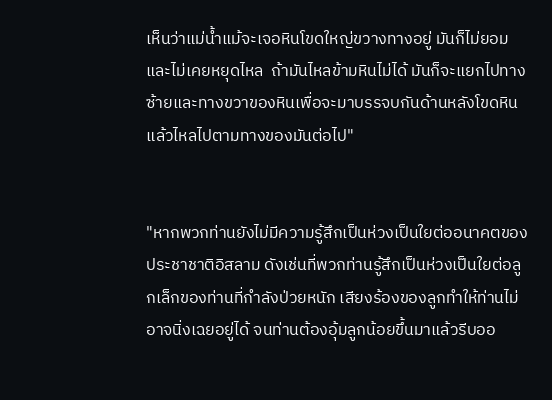เห็นว่าแม่น้ำแม้จะเจอหินโขดใหญ่ขวางทางอยู่ มันก็ไม่ยอมและไม่เคยหยุดไหล  ถ้ามันไหลข้ามหินไม่ได้ มันก็จะแยกไปทางซ้ายและทางขวาของหินเพื่อจะมาบรรจบกันด้านหลังโขดหิน แล้วไหลไปตามทางของมันต่อไป"


"หากพวกท่านยังไม่มีความรู้สึกเป็นห่วงเป็นใยต่ออนาคตของประชาชาติอิสลาม ดังเช่นที่พวกท่านรู้สึกเป็นห่วงเป็นใยต่อลูกเล็กของท่านที่กำลังป่วยหนัก เสียงร้องของลูกทำให้ท่านไม่อาจนิ่งเฉยอยู่ได้ จนท่านต้องอุ้มลูกน้อยขึ้นมาแล้วรีบออ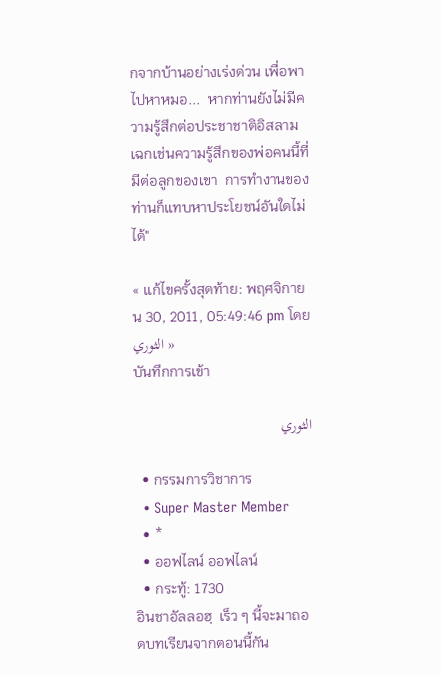กจากบ้านอย่างเร่งด่วน เพื่อพาไปหาหมอ...  หากท่านยังไม่มีความรู้สึกต่อประชาชาติอิสลามเฉกเช่นความรู้สึกของพ่อคนนี้ที่มีต่อลูกของเขา  การทำงานของท่านก็แทบหาประโยชน์อันใดไม่ได้"

« แก้ไขครั้งสุดท้าย: พฤศจิกายน 30, 2011, 05:49:46 pm โดย الثوري »
บันทึกการเข้า

الثوري

  • กรรมการวิชาการ
  • Super Master Member
  • *
  • ออฟไลน์ ออฟไลน์
  • กระทู้: 1730
อินชาอัลลอฮฺ  เร็ว ๆ นี้จะมาถอดบทเรียนจากตอนนี้กัน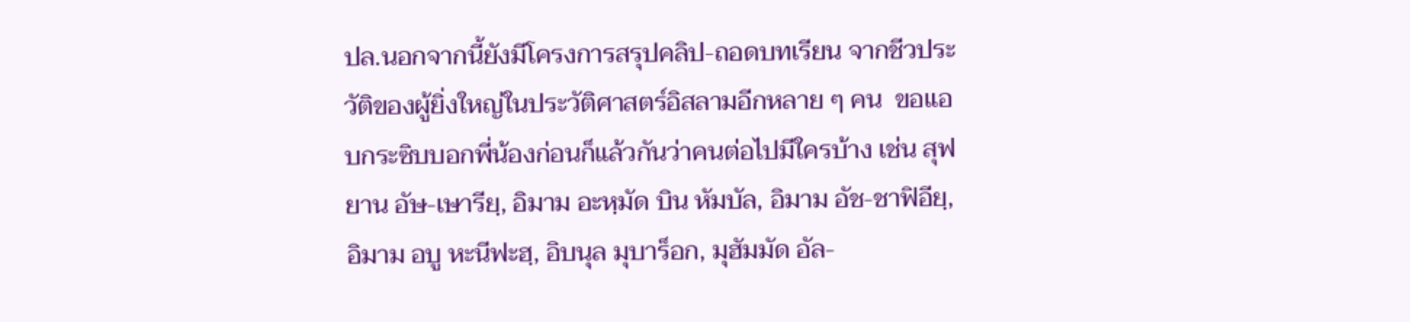ปล.นอกจากนี้ยังมีโครงการสรุปคลิป-ถอดบทเรียน จากชีวประวัติของผู้ยิ่งใหญ่ในประวัติศาสตร์อิสลามอีกหลาย ๆ คน  ขอแอบกระซิบบอกพี่น้องก่อนก็แล้วกันว่าคนต่อไปมีใครบ้าง เช่น สุฟยาน อัษ-เษารียฺ, อิมาม อะหฺมัด บิน หัมบัล, อิมาม อัช-ชาฟิอียฺ, อิมาม อบู หะนีฟะฮฺ, อิบนุล มุบาร็อก, มุฮัมมัด อัล-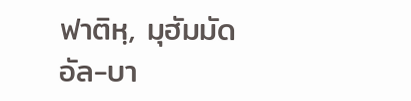ฟาติหฺ, มุฮัมมัด อัล-บา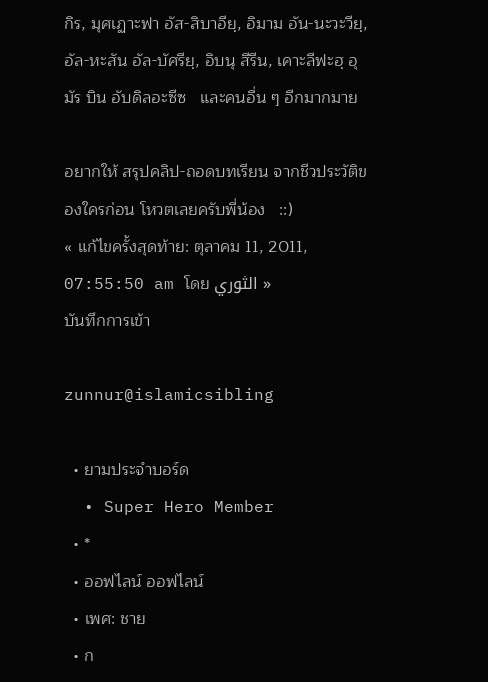กิร, มุศเฏาะฟา อัส-สิบาอียฺ, อิมาม อัน-นะวะวียฺ, อัล-หะสัน อัล-บัศรียฺ, อิบนุ สีรีน, เคาะลีฟะฮฺ อุมัร บิน อับดิลอะซีซ   และคนอื่น ๆ อีกมากมาย

อยากให้ สรุปคลิป-ถอดบทเรียน จากชีวประวัติของใครก่อน โหวตเลยครับพี่น้อง   ::)
« แก้ไขครั้งสุดท้าย: ตุลาคม 11, 2011, 07:55:50 am โดย الثوري »
บันทึกการเข้า

zunnur@islamicsibling

  • ยามประจำบอร์ด
  • Super Hero Member
  • *
  • ออฟไลน์ ออฟไลน์
  • เพศ: ชาย
  • ก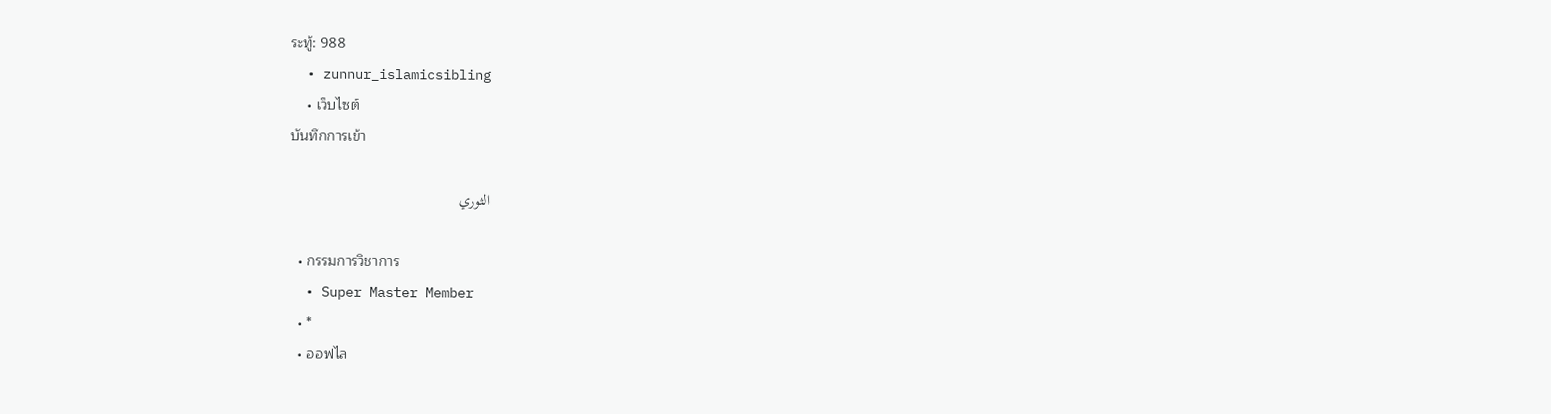ระทู้: 988
  • zunnur_islamicsibling
    • เว็บไซต์
บันทึกการเข้า

الثوري

  • กรรมการวิชาการ
  • Super Master Member
  • *
  • ออฟไล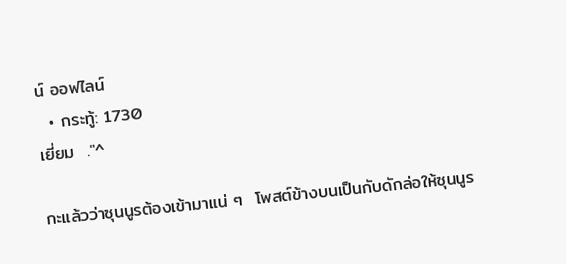น์ ออฟไลน์
  • กระทู้: 1730
เยี่ยม  ."^

กะแล้วว่าซุนนูรต้องเข้ามาแน่ ๆ  โพสต์ข้างบนเป็นกับดักล่อให้ซุนนูร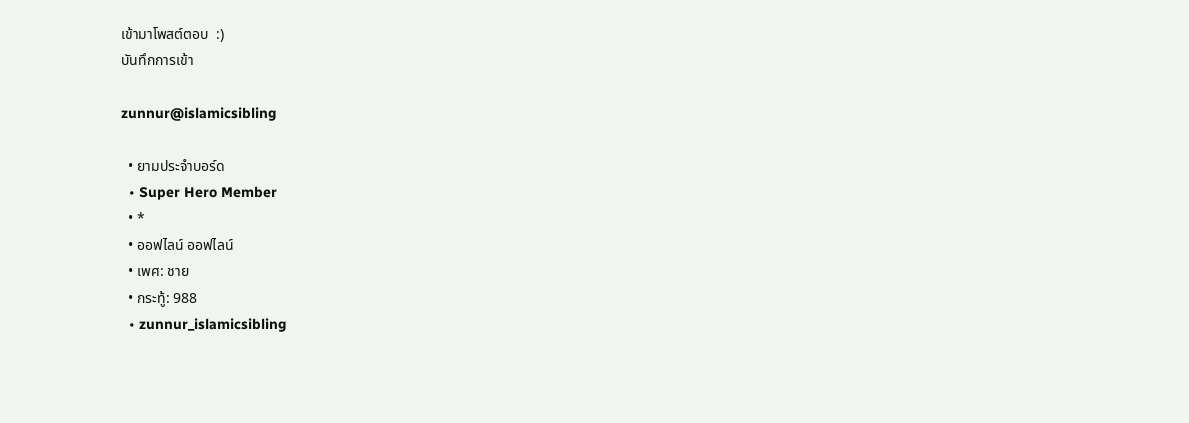เข้ามาโพสต์ตอบ  :)
บันทึกการเข้า

zunnur@islamicsibling

  • ยามประจำบอร์ด
  • Super Hero Member
  • *
  • ออฟไลน์ ออฟไลน์
  • เพศ: ชาย
  • กระทู้: 988
  • zunnur_islamicsibling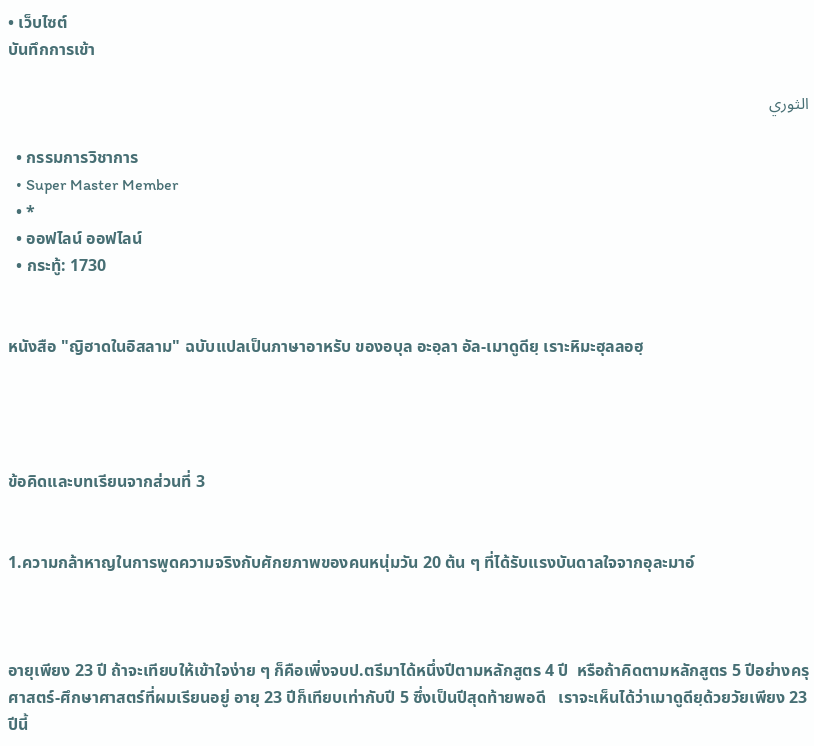• เว็บไซต์
บันทึกการเข้า

الثوري

  • กรรมการวิชาการ
  • Super Master Member
  • *
  • ออฟไลน์ ออฟไลน์
  • กระทู้: 1730


หนังสือ "ญิฮาดในอิสลาม" ฉบับแปลเป็นภาษาอาหรับ ของอบุล อะอฺลา อัล-เมาดูดียฺ เราะหิมะฮุลลอฮฺ




ข้อคิดและบทเรียนจากส่วนที่ 3


1.ความกล้าหาญในการพูดความจริงกับศักยภาพของคนหนุ่มวัน 20 ต้น ๆ ที่ได้รับแรงบันดาลใจจากอุละมาอ์



อายุเพียง 23 ปี ถ้าจะเทียบให้เข้าใจง่าย ๆ ก็คือเพิ่งจบป.ตรีมาได้หนึ่งปีตามหลักสูตร 4 ปี  หรือถ้าคิดตามหลักสูตร 5 ปีอย่างครุศาสตร์-ศึกษาศาสตร์ที่ผมเรียนอยู่ อายุ 23 ปีก็เทียบเท่ากับปี 5 ซึ่งเป็นปีสุดท้ายพอดี   เราจะเห็นได้ว่าเมาดูดียฺด้วยวัยเพียง 23 ปีนี้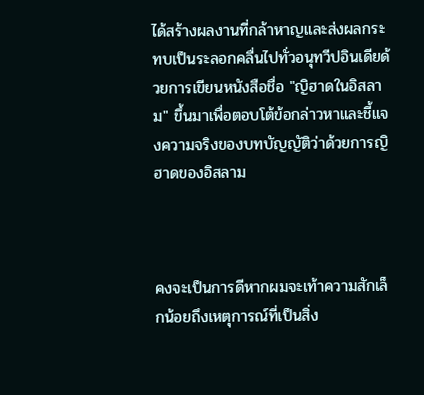ได้สร้างผลงานที่กล้าหาญและส่งผลกระทบเป็นระลอกคลื่นไปทั่วอนุทวีปอินเดียด้วยการเขียนหนังสือชื่อ "ญิฮาดในอิสลาม" ขึ้นมาเพื่อตอบโต้ข้อกล่าวหาและชี้แจงความจริงของบทบัญญัติว่าด้วยการญิฮาดของอิสลาม



คงจะเป็นการดีหากผมจะเท้าความสักเล็กน้อยถึงเหตุการณ์ที่เป็นสิ่ง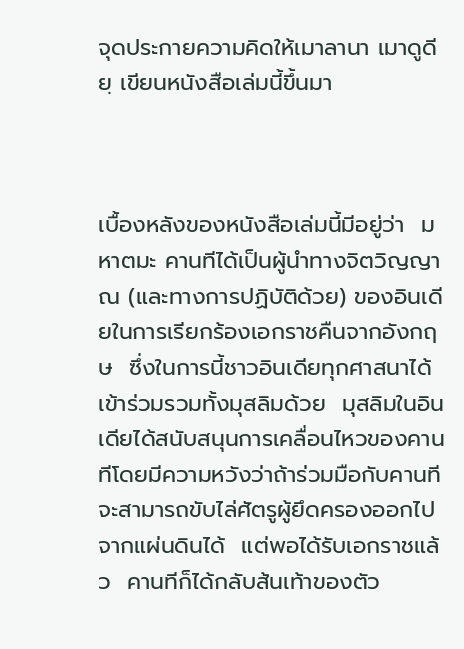จุดประกายความคิดให้เมาลานา เมาดูดียฺ เขียนหนังสือเล่มนี้ขึ้นมา



เบื้องหลังของหนังสือเล่มนี้มีอยู่ว่า  มหาตมะ คานทีได้เป็นผู้นำทางจิตวิญญาณ (และทางการปฏิบัติด้วย) ของอินเดียในการเรียกร้องเอกราชคืนจากอังกฤษ  ซึ่งในการนี้ชาวอินเดียทุกศาสนาได้เข้าร่วมรวมทั้งมุสลิมด้วย  มุสลิมในอินเดียได้สนับสนุนการเคลื่อนไหวของคานทีโดยมีความหวังว่าถ้าร่วมมือกับคานทีจะสามารถขับไล่ศัตรูผู้ยึดครองออกไปจากแผ่นดินได้  แต่พอได้รับเอกราชแล้ว  คานทีก็ได้กลับส้นเท้าของตัว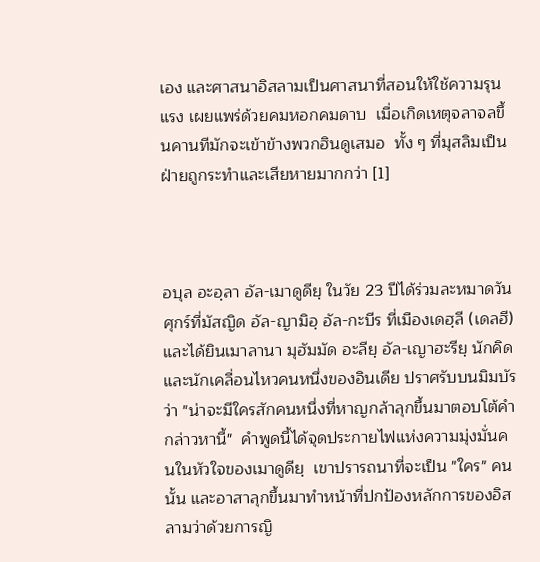เอง และศาสนาอิสลามเป็นศาสนาที่สอนให้ใช้ความรุนแรง เผยแพร่ด้วยคมหอกคมดาบ  เมื่อเกิดเหตุจลาจลขึ้นคานทีมักจะเข้าข้างพวกฮินดูเสมอ  ทั้ง ๆ ที่มุสลิมเป็นฝ่ายถูกระทำและเสียหายมากกว่า [1]



อบุล อะอฺลา อัล-เมาดูดียฺ ในวัย 23 ปีได้ร่วมละหมาดวันศุกร์ที่มัสญิด อัล-ญามิอฺ อัล-กะบีร ที่เมืองเดฮฺลี (เดลฮี) และได้ยินเมาลานา มุฮัมมัด อะลียฺ อัล-เญาฮะรียฺ นักคิดและนักเคลื่อนไหวคนหนึ่งของอินเดีย ปราศรับบนมิมบัรว่า "น่าจะมีใครสักคนหนึ่งที่หาญกล้าลุกขึ้นมาตอบโต้คำกล่าวหานี้"  คำพูดนี้ได้จุดประกายไฟแห่งความมุ่งมั่นคนในหัวใจของเมาดูดียฺ  เขาปรารถนาที่จะเป็น "ใคร" คนนั้น และอาสาลุกขึ้นมาทำหน้าที่ปกป้องหลักการของอิสลามว่าด้วยการญิ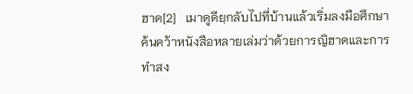ฮาด[2]   เมาดูดียฺกลับไปที่บ้านแล้วเริ่มลงมือศึกษาค้นคว้าหนังสือหลายเล่มว่าด้วยการญิฮาดและการทำสง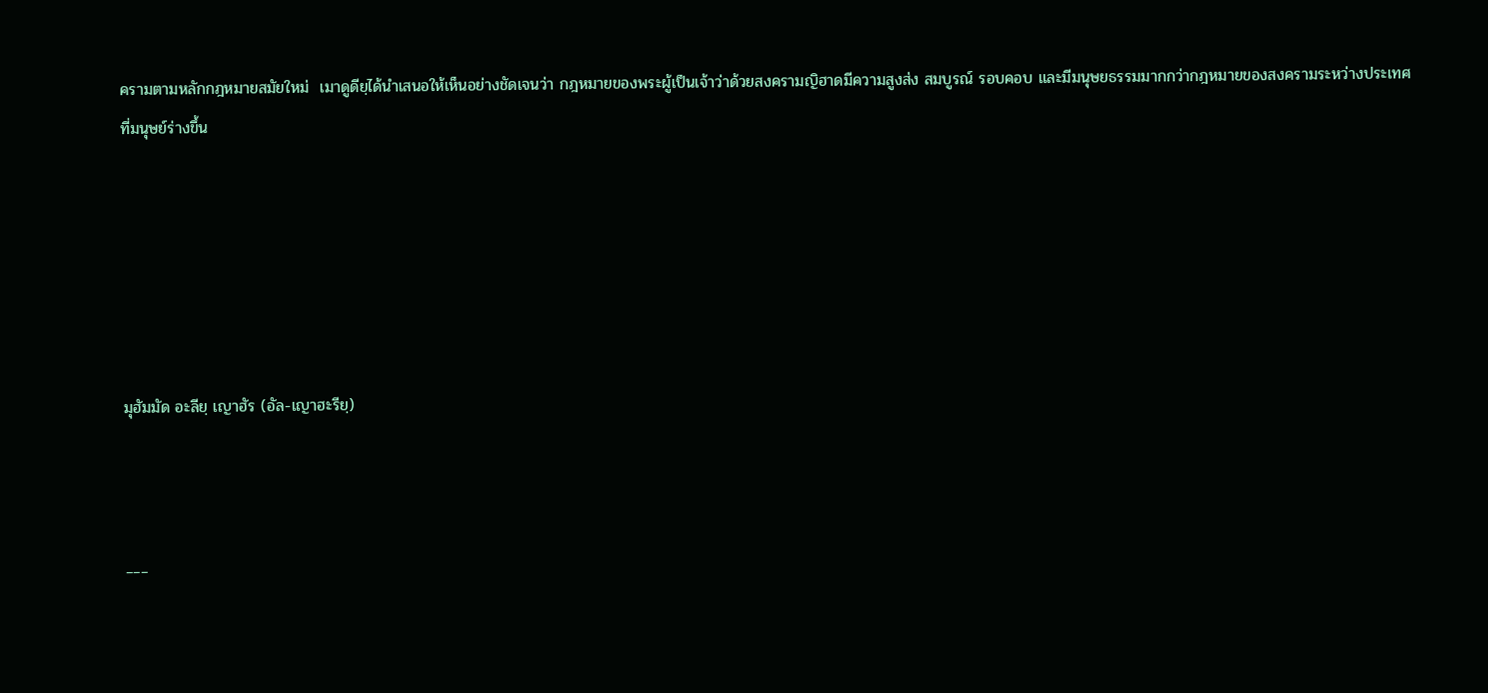ครามตามหลักกฎหมายสมัยใหม่  เมาดูดียฺได้นำเสนอให้เห็นอย่างชัดเจนว่า กฎหมายของพระผู้เป็นเจ้าว่าด้วยสงครามญิฮาดมีความสูงส่ง สมบูรณ์ รอบคอบ และมีมนุษยธรรมมากกว่ากฎหมายของสงครามระหว่างประเทศที่มนุษย์ร่างขึ้น






มุฮัมมัด อะลียฺ เญาฮัร (อัล-เญาฮะรียฺ)



___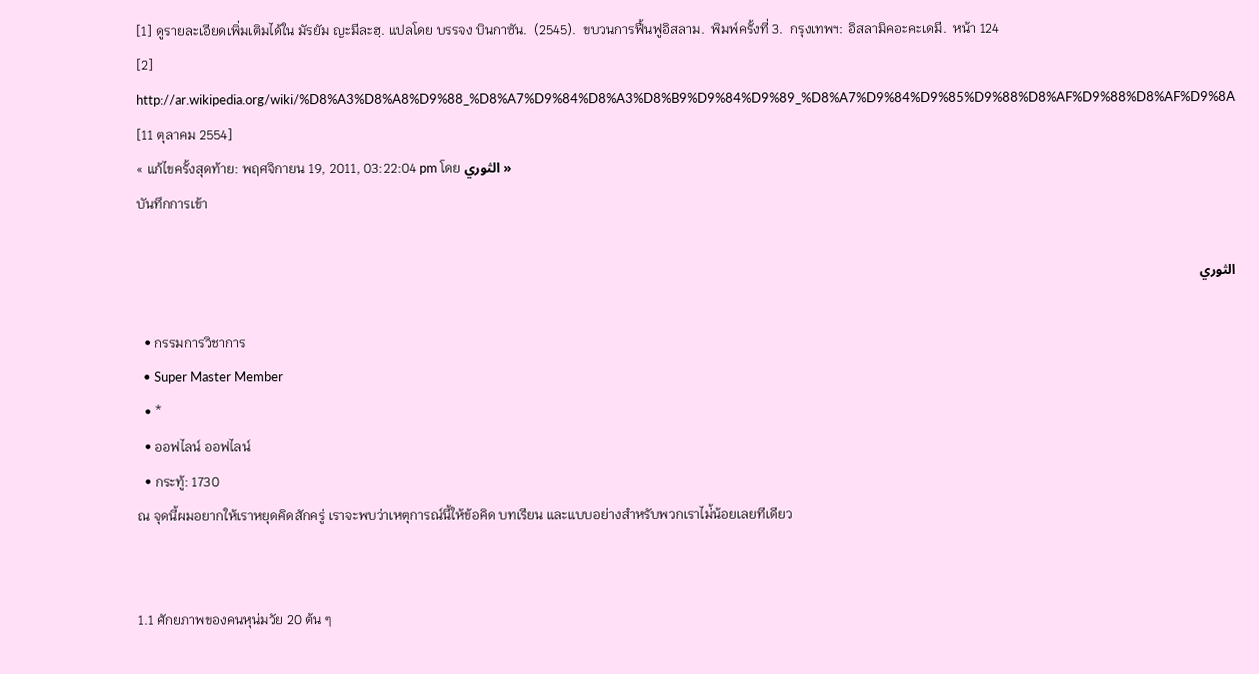[1] ดูรายละเอียดเพิ่มเติมได้ใน มัรยัม ญะมีละฮฺ. แปลโดย บรรจง บินกาซัน.  (2545).  ขบวนการฟื้นฟูอิสลาม.  พิมพ์ครั้งที่ 3.  กรุงเทพฯ: อิสลามิคอะคะเดมี.  หน้า 124
[2] http://ar.wikipedia.org/wiki/%D8%A3%D8%A8%D9%88_%D8%A7%D9%84%D8%A3%D8%B9%D9%84%D9%89_%D8%A7%D9%84%D9%85%D9%88%D8%AF%D9%88%D8%AF%D9%8A [11 ตุลาคม 2554]
« แก้ไขครั้งสุดท้าย: พฤศจิกายน 19, 2011, 03:22:04 pm โดย الثوري »
บันทึกการเข้า

الثوري

  • กรรมการวิชาการ
  • Super Master Member
  • *
  • ออฟไลน์ ออฟไลน์
  • กระทู้: 1730
ณ จุดนี้ผมอยากให้เราหยุดคิดสักครู่ เราจะพบว่าเหตุการณ์นี้ให้ข้อคิด บทเรียน และแบบอย่างสำหรับพวกเราไม่้น้อยเลยทีเดียว


1.1 ศักยภาพของคนหุน่มวัย 20 ต้น ๆ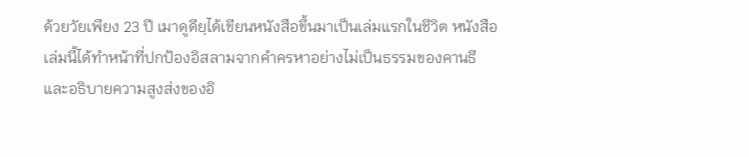ด้วยวัยเพียง 23 ปี เมาดูดียฺได้เขียนหนังสือขึ้นมาเป็นเล่มแรกในชีวิต หนังสือเล่มนี้ได้ทำหน้าที่ปกป้องอิสลามจากคำครหาอย่างไม่เป็นธรรมของคานธี  และอธิบายความสูงส่งของอิ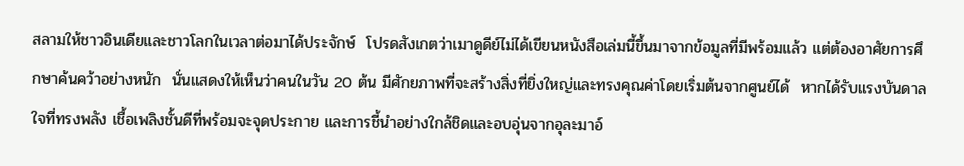สลามให้ชาวอินเดียและชาวโลกในเวลาต่อมาได้ประจักษ์  โปรดสังเกตว่าเมาดูดีย์ไม่ได้เขียนหนังสือเล่มนี้ขึ้นมาจากข้อมูลที่มีพร้อมแล้ว แต่ต้องอาศัยการศึกษาค้นคว้าอย่างหนัก  นั่นแสดงให้เห็นว่าคนในวัน 20 ต้น มีศักยภาพที่จะสร้างสิ่งที่ยิ่งใหญ่และทรงคุณค่าโดยเริ่มต้นจากศูนย์ได้  หากได้รับแรงบันดาลใจที่ทรงพลัง เชื้อเพลิงชั้นดีที่พร้อมจะจุดประกาย และการชี้นำอย่างใกล้ชิดและอบอุ่นจากอุละมาอ์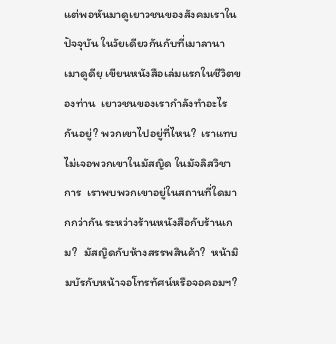แต่พอหันมาดูเยาวชนของสังคมเราในปัจจุบัน ในวัยเดียวกันกับที่เมาลานา เมาดูดียฺ เขียนหนังสือเล่มแรกในชีวิตของท่าน  เยาวชนของเรากำลังทำอะไรกันอยู่? พวกเขาไปอยู่ที่ไหน?  เราแทบไม่เจอพวกเขาในมัสญิด ในมัจลิสวิชาการ  เราพบพวกเขาอยู่ในสถานที่ใดมากกว่ากัน ระหว่างร้านหนังสือกับร้านเกม?  มัสญิดกับห้างสรรพสินค้า?  หน้ามิมบัรกับหน้าจอโทรทัศน์หรือจอคอมฯ?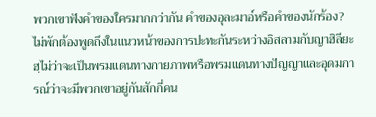พวกเขาฟังคำของใครมากกว่ากัน คำของอุละมาอ์หรือคำของนักร้อง?  ไม่พักต้องพูดถึงในแนวหน้าของการปะทะกันระหว่างอิสลามกับญาฮิลียะฮฺไม่ว่าจะเป็นพรมแดนทางกายภาพหรือพรมแดนทางปัญญาและอุดมการณ์ว่าจะมีพวกเขาอยู่กันสักกี่คน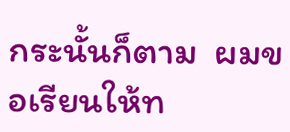กระนั้นก็ตาม  ผมขอเรียนให้ท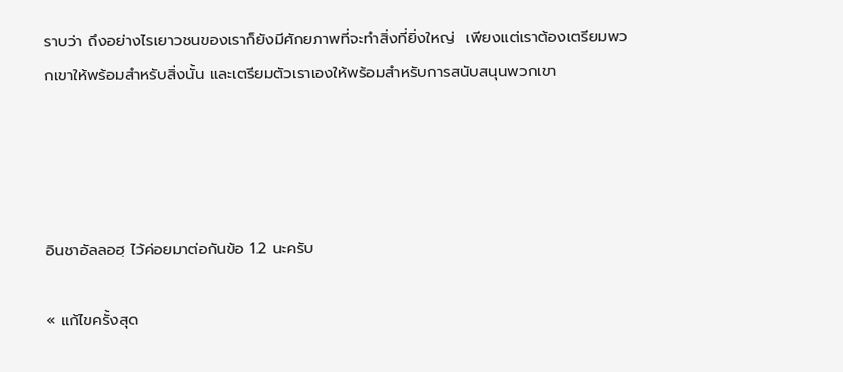ราบว่า ถึงอย่างไรเยาวชนของเราก็ยังมีศักยภาพที่จะทำสิ่งที่ยิ่งใหญ่  เพียงแต่เราต้องเตรียมพวกเขาให้พร้อมสำหรับสิ่งนั้น และเตรียมตัวเราเองให้พร้อมสำหรับการสนับสนุนพวกเขา




อินชาอัลลอฮฺ ไว้ค่อยมาต่อกันข้อ 1.2 นะครับ

« แก้ไขครั้งสุด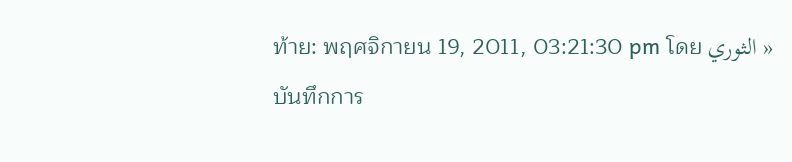ท้าย: พฤศจิกายน 19, 2011, 03:21:30 pm โดย الثوري »
บันทึกการ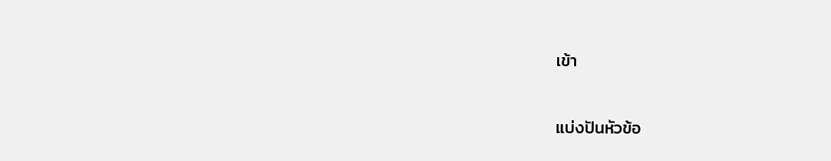เข้า


แบ่งปันหัวข้อ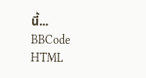นี้...
BBCode
HTML